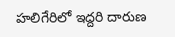హలిగేరిలో ఇద్దరి దారుణ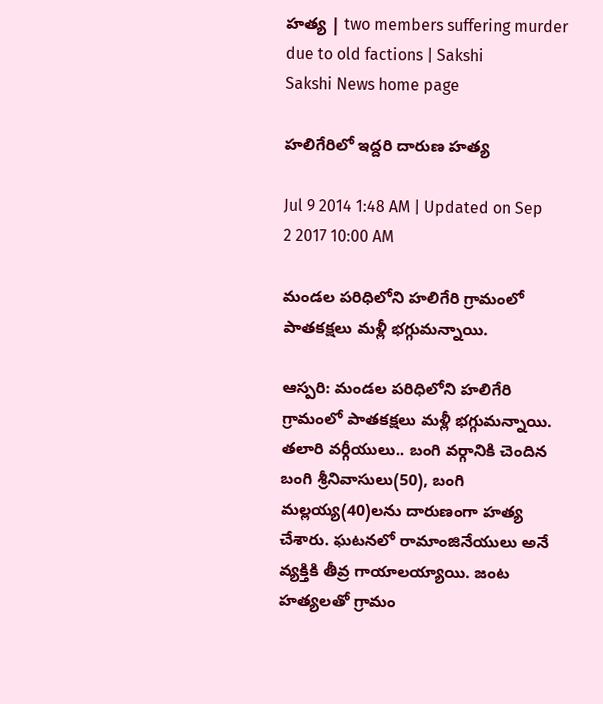హత్య | two members suffering murder due to old factions | Sakshi
Sakshi News home page

హలిగేరిలో ఇద్దరి దారుణ హత్య

Jul 9 2014 1:48 AM | Updated on Sep 2 2017 10:00 AM

మండల పరిధిలోని హలిగేరి గ్రామంలో పాతకక్షలు మళ్లీ భగ్గుమన్నాయి.

ఆస్పరి: మండల పరిధిలోని హలిగేరి గ్రామంలో పాతకక్షలు మళ్లీ భగ్గుమన్నాయి. తలారి వర్గీయులు.. బంగి వర్గానికి చెందిన బంగి శ్రీనివాసులు(50), బంగి మల్లయ్య(40)లను దారుణంగా హత్య చేశారు. ఘటనలో రామాంజినేయులు అనే వ్యక్తికి తీవ్ర గాయాలయ్యాయి. జంట హత్యలతో గ్రామం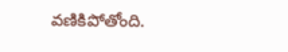వణికిపోతోంది.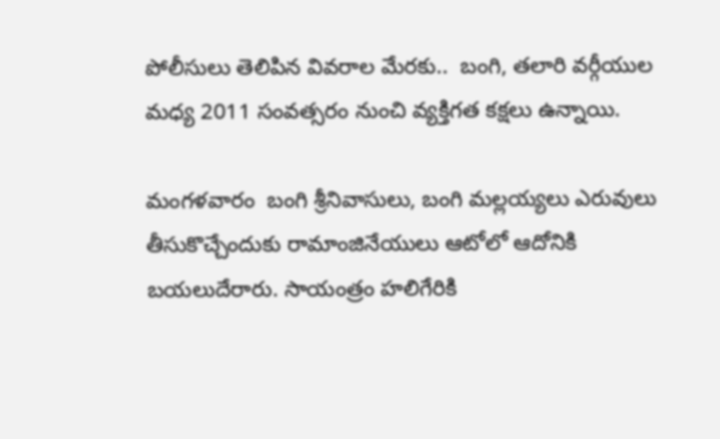పోలీసులు తెలిపిన వివరాల మేరకు..  బంగి, తలారి వర్గీయుల మధ్య 2011 సంవత్సరం నుంచి వ్యక్తిగత కక్షలు ఉన్నాయి.

మంగళవారం  బంగి శ్రీనివాసులు, బంగి మల్లయ్యలు ఎరువులు తీసుకొచ్చేందుకు రామాంజినేయులు ఆటోలో ఆదోనికి బయలుదేరారు. సాయంత్రం హలిగేరికి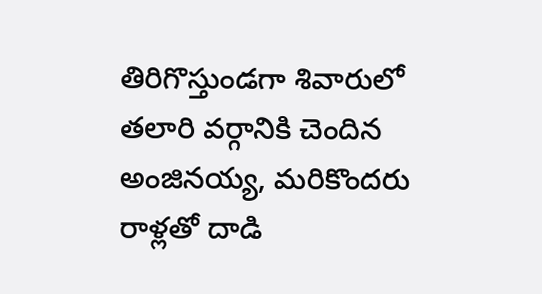తిరిగొస్తుండగా శివారులో తలారి వర్గానికి చెందిన అంజినయ్య, మరికొందరు రాళ్లతో దాడి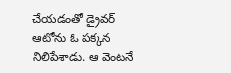చేయడంతో డ్రైవర్ ఆటోను ఓ పక్కన నిలిపేశాడు. ఆ వెంటనే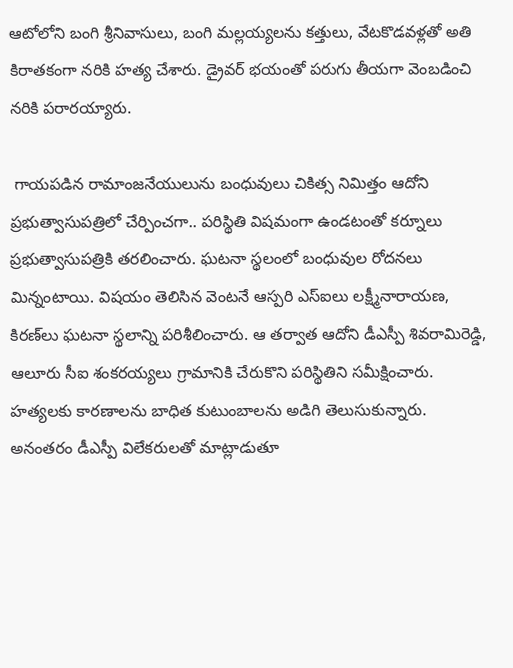ఆటోలోని బంగి శ్రీనివాసులు, బంగి మల్లయ్యలను కత్తులు, వేటకొడవళ్లతో అతి కిరాతకంగా నరికి హత్య చేశారు. డ్రైవర్ భయంతో పరుగు తీయగా వెంబడించి నరికి పరారయ్యారు.

 గాయపడిన రామాంజనేయులును బంధువులు చికిత్స నిమిత్తం ఆదోని ప్రభుత్వాసుపత్రిలో చేర్పించగా.. పరిస్థితి విషమంగా ఉండటంతో కర్నూలు ప్రభుత్వాసుపత్రికి తరలించారు. ఘటనా స్థలంలో బంధువుల రోదనలు మిన్నంటాయి. విషయం తెలిసిన వెంటనే ఆస్పరి ఎస్‌ఐలు లక్ష్మీనారాయణ, కిరణ్‌లు ఘటనా స్థలాన్ని పరిశీలించారు. ఆ తర్వాత ఆదోని డీఎస్పీ శివరామిరెడ్డి, ఆలూరు సీఐ శంకరయ్యలు గ్రామానికి చేరుకొని పరిస్థితిని సమీక్షించారు. హత్యలకు కారణాలను బాధిత కుటుంబాలను అడిగి తెలుసుకున్నారు. అనంతరం డీఎస్పీ విలేకరులతో మాట్లాడుతూ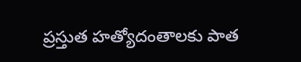ప్రస్తుత హత్యోదంతాలకు పాత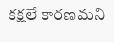కక్షలే కారణమని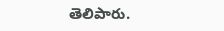తెలిపారు.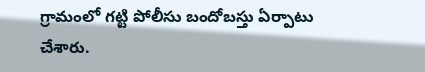గ్రామంలో గట్టి పోలీసు బందోబస్తు ఏర్పాటు చేశారు.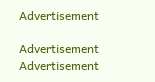Advertisement

Advertisement
Advertisement